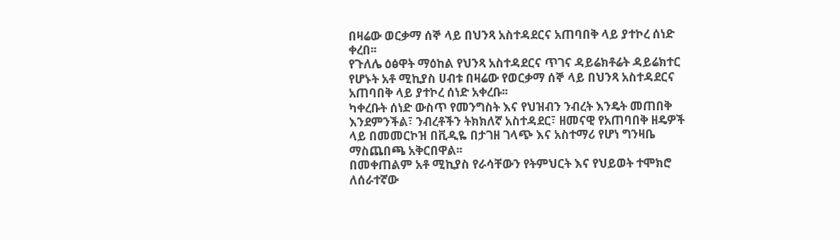በዛሬው ወርቃማ ሰኞ ላይ በህንጻ አስተዳደርና አጠባበቅ ላይ ያተኮረ ሰነድ ቀረበ፡፡
የጉለሌ ዕፅዋት ማዕከል የህንጻ አስተዳደርና ጥገና ዳይሬክቶሬት ዳይሬክተር የሆኑት አቶ ሚኪያስ ሀብቱ በዛሬው የወርቃማ ሰኞ ላይ በህንጻ አስተዳደርና አጠባበቅ ላይ ያተኮረ ሰነድ አቀረቡ፡፡
ካቀረቡት ሰነድ ውስጥ የመንግስት እና የህዝብን ንብረት እንዴት መጠበቅ እንደምንችል፣ ንብረቶችን ትክክለኛ አስተዳደር፣ ዘመናዊ የአጠባበቅ ዘዴዎች ላይ በመመርኮዝ በቪዲዬ በታገዘ ገላጭ እና አስተማሪ የሆነ ግንዛቤ ማስጨበጫ አቅርበዋል፡፡
በመቀጠልም አቶ ሚኪያስ የራሳቸውን የትምህርት እና የህይወት ተሞክሮ ለሰራተኛው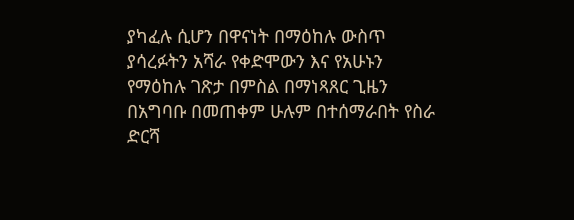ያካፈሉ ሲሆን በዋናነት በማዕከሉ ውስጥ ያሳረፉትን አሻራ የቀድሞውን እና የአሁኑን የማዕከሉ ገጽታ በምስል በማነጻጸር ጊዜን በአግባቡ በመጠቀም ሁሉም በተሰማራበት የስራ ድርሻ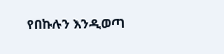የበኩሉን እንዲወጣ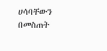ሀሳባቸውን በመስጠት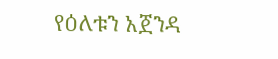የዕለቱን አጀንዳ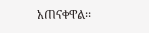አጠናቀዋል፡፡